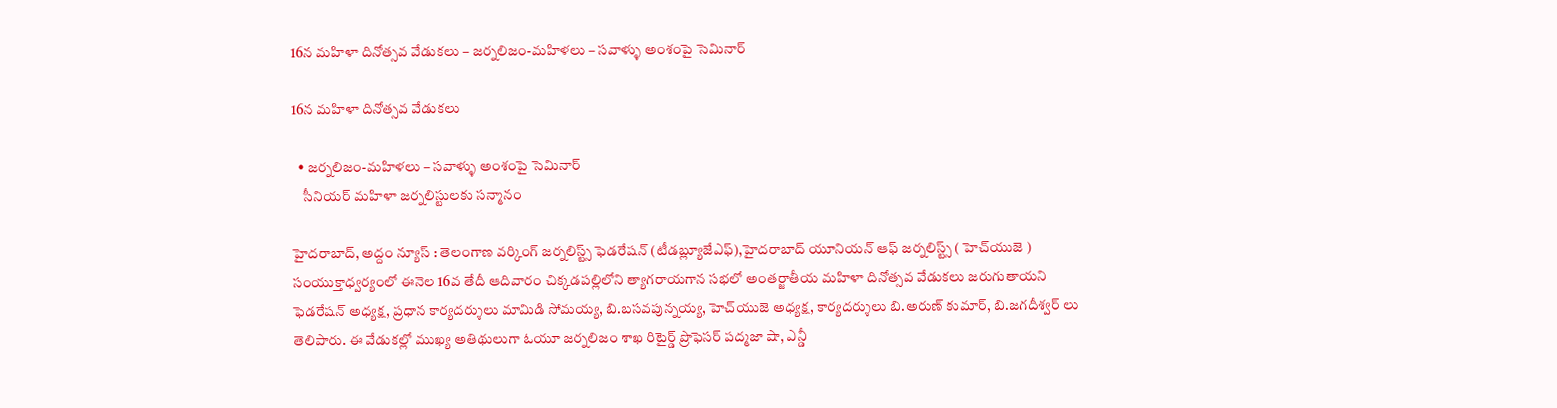16న మహిళా దినోత్సవ వేడుకలు – జర్నలిజం-మహిళలు – సవాళ్ళు అంశంపై సెమినార్

16న మహిళా దినోత్సవ వేడుకలు

  • జర్నలిజం-మహిళలు – సవాళ్ళు అంశంపై సెమినార్
    సీనియర్ మహిళా జర్నలిస్టులకు సన్మానం

హైద‌రాబాద్‌, అద్దం న్యూస్ : తెలంగాణ వర్కింగ్ జర్నలిస్ట్స్ ఫెడరేషన్ (టీడబ్ల్యూజేఎఫ్),హైదరాబాద్ యూనియన్ ఆఫ్ జర్నలిస్ట్స్ ( హెచ్‌యుజె ) సంయుక్తాధ్వర్యంలో ఈనెల 16వ తేదీ ఆదివారం చిక్కడపల్లిలోని త్యాగరాయగాన సభలో అంతర్జాతీయ మహిళా దినోత్సవ వేడుకలు జరుగుతాయని ఫెడరేషన్ అధ్యక్ష, ప్రధాన కార్యదర్శులు మామిడి సోమయ్య, బి.బసవపున్నయ్య, హెచ్‌యుజె అధ్యక్ష, కార్యదర్శులు బి.అరుణ్ కుమార్, బి.జగదీశ్వర్ లు తెలిపారు. ఈ వేడుకల్లో ముఖ్య అతిథులుగా ఓయూ జర్నలిజం శాఖ రిటైర్డ్ ప్రొఫెసర్ పద్మజా షా, ఎన్డీ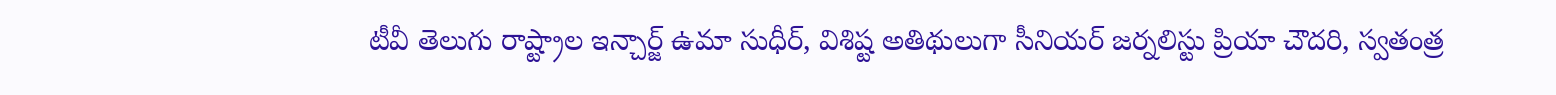టీవీ తెలుగు రాష్ట్రాల ఇన్చార్జ్ ఉమా సుధీర్, విశిష్ట అతిథులుగా సీనియర్ జర్నలిస్టు ప్రియా చౌదరి, స్వతంత్ర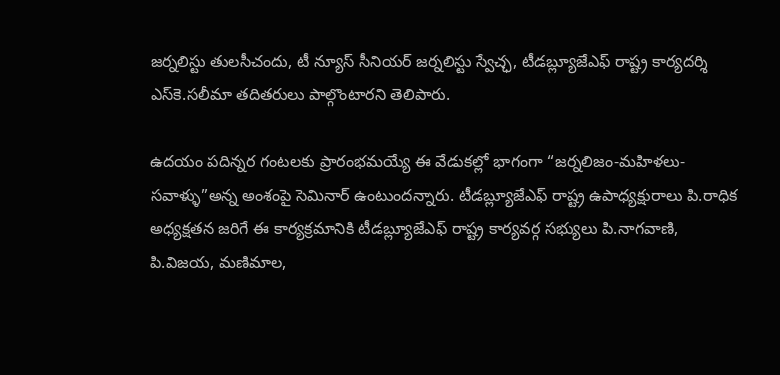జర్నలిస్టు తులసీచందు, టీ న్యూస్ సీనియర్ జర్నలిస్టు స్వేచ్ఛ, టీడబ్ల్యూజేఎఫ్ రాష్ట్ర కార్యదర్శి ఎస్‌కె.సలీమా తదితరులు పాల్గొంటారని తెలిపారు.

ఉదయం పదిన్నర గంటలకు ప్రారంభమయ్యే ఈ వేడుకల్లో భాగంగా “జర్నలిజం-మహిళలు-సవాళ్ళు”అన్న అంశంపై సెమినార్ ఉంటుందన్నారు. టీడబ్ల్యూజేఎఫ్ రాష్ట్ర ఉపాధ్యక్షురాలు పి.రాధిక అధ్యక్షతన జరిగే ఈ కార్యక్రమానికి టీడబ్ల్యూజేఎఫ్ రాష్ట్ర కార్యవర్గ సభ్యులు పి.నాగవాణి, పి.విజయ, మణిమాల,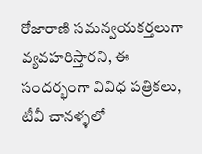రోజారాణి సమన్వయకర్తలుగా వ్యవహరిస్తారని, ఈ సందర్భంగా వివిధ పత్రికలు, టీవీ చానళ్ళలో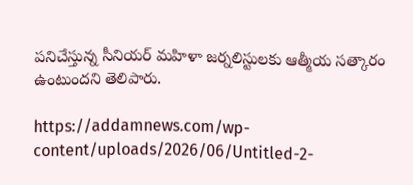పనిచేస్తున్న సీనియర్ మహిళా జర్నలిస్టులకు ఆత్మీయ సత్కారం ఉంటుందని తెలిపారు.

https://addamnews.com/wp-content/uploads/2026/06/Untitled-2-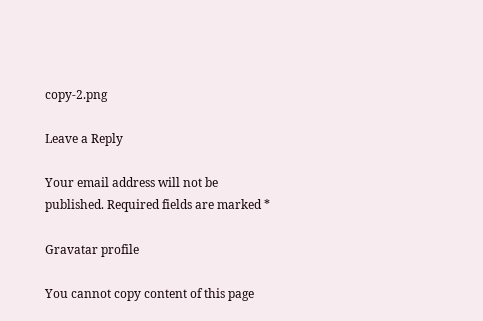copy-2.png

Leave a Reply

Your email address will not be published. Required fields are marked *

Gravatar profile

You cannot copy content of this page